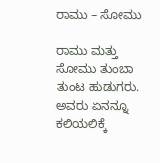ರಾಮು – ಸೋಮು

ರಾಮು ಮತ್ತು ಸೋಮು ತುಂಬಾ ತುಂಟ ಹುಡುಗರು. ಅವರು ಏನನ್ನೂ ಕಲಿಯಲಿಕ್ಕೆ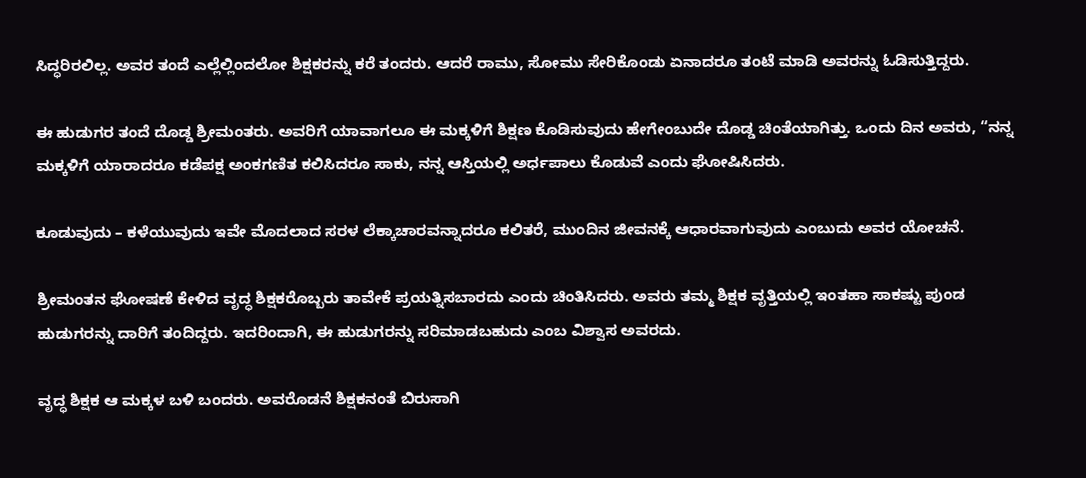ಸಿದ್ಧರಿರಲಿಲ್ಲ. ಅವರ ತಂದೆ ಎಲ್ಲೆಲ್ಲಿಂದಲೋ ಶಿಕ್ಷಕರನ್ನು ಕರೆ ತಂದರು. ಆದರೆ ರಾಮು, ಸೋಮು ಸೇರಿಕೊಂಡು ಏನಾದರೂ ತಂಟೆ ಮಾಡಿ ಅವರನ್ನು ಓಡಿಸುತ್ತಿದ್ದರು.

ಈ ಹುಡುಗರ ತಂದೆ ದೊಡ್ಡ ಶ್ರೀಮಂತರು. ಅವರಿಗೆ ಯಾವಾಗಲೂ ಈ ಮಕ್ಕಳಿಗೆ ಶಿಕ್ಷಣ ಕೊಡಿಸುವುದು ಹೇಗೇಂಬುದೇ ದೊಡ್ಡ ಚಿಂತೆಯಾಗಿತ್ತು. ಒಂದು ದಿನ ಅವರು, “ನನ್ನ ಮಕ್ಕಳಿಗೆ ಯಾರಾದರೂ ಕಡೆಪಕ್ಷ ಅಂಕಗಣಿತ ಕಲಿಸಿದರೂ ಸಾಕು, ನನ್ನ ಆಸ್ತಿಯಲ್ಲಿ ಅರ್ಧಪಾಲು ಕೊಡುವೆ ಎಂದು ಘೋಷಿಸಿದರು.

ಕೂಡುವುದು – ಕಳೆಯುವುದು ಇವೇ ಮೊದಲಾದ ಸರಳ ಲೆಕ್ಕಾಚಾರವನ್ನಾದರೂ ಕಲಿತರೆ, ಮುಂದಿನ ಜೀವನಕ್ಕೆ ಆಧಾರವಾಗುವುದು ಎಂಬುದು ಅವರ ಯೋಚನೆ.

ಶ್ರೀಮಂತನ ಘೋಷಣೆ ಕೇಳಿದ ವೃದ್ಧ ಶಿಕ್ಷಕರೊಬ್ಬರು ತಾವೇಕೆ ಪ್ರಯತ್ನಿಸಬಾರದು ಎಂದು ಚಿಂತಿಸಿದರು. ಅವರು ತಮ್ಮ ಶಿಕ್ಷಕ ವೃತ್ತಿಯಲ್ಲಿ ಇಂತಹಾ ಸಾಕಷ್ಟು ಪುಂಡ ಹುಡುಗರನ್ನು ದಾರಿಗೆ ತಂದಿದ್ದರು. ಇದರಿಂದಾಗಿ, ಈ ಹುಡುಗರನ್ನು ಸರಿಮಾಡಬಹುದು ಎಂಬ ವಿಶ್ವಾಸ ಅವರದು.

ವೃದ್ಧ ಶಿಕ್ಷಕ ಆ ಮಕ್ಕಳ ಬಳಿ ಬಂದರು. ಅವರೊಡನೆ ಶಿಕ್ಷಕನಂತೆ ಬಿರುಸಾಗಿ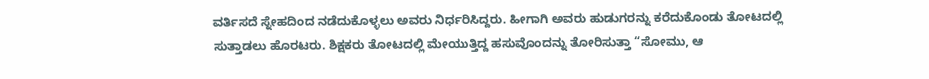ವರ್ತಿಸದೆ ಸ್ನೇಹದಿಂದ ನಡೆದುಕೊಳ್ಳಲು ಅವರು ನಿರ್ಧರಿಸಿದ್ದರು. ಹೀಗಾಗಿ ಅವರು ಹುಡುಗರನ್ನು ಕರೆದುಕೊಂಡು ತೋಟದಲ್ಲಿ ಸುತ್ತಾಡಲು ಹೊರಟರು. ಶಿಕ್ಷಕರು ತೋಟದಲ್ಲಿ ಮೇಯುತ್ತಿದ್ದ ಹಸುವೊಂದನ್ನು ತೋರಿಸುತ್ತಾ “ಸೋಮು, ಆ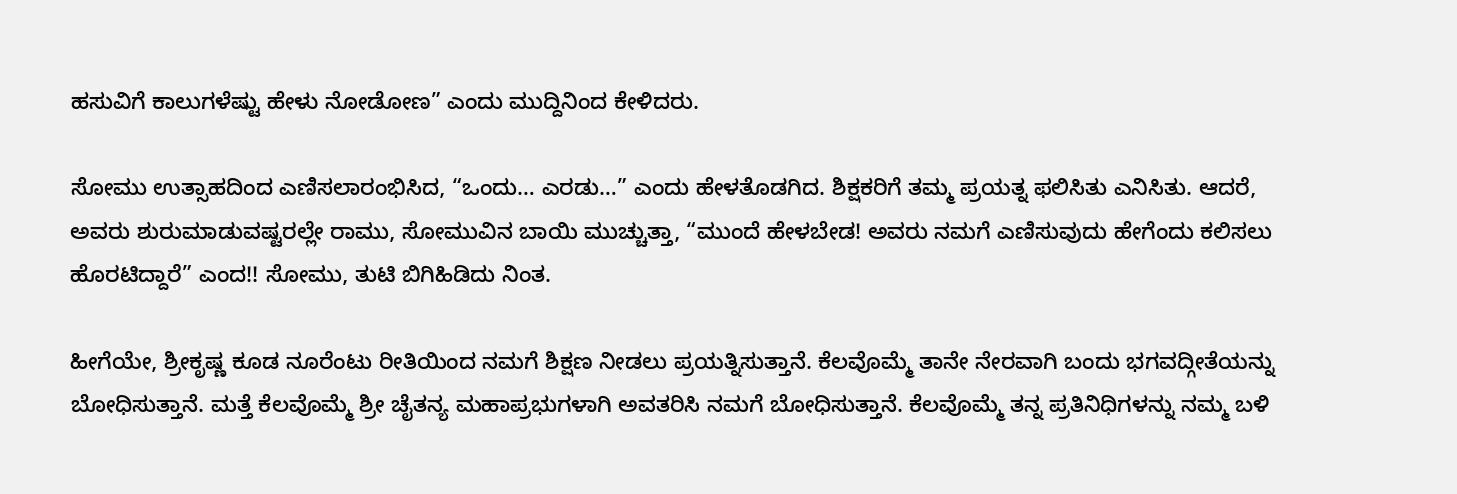ಹಸುವಿಗೆ ಕಾಲುಗಳೆಷ್ಟು ಹೇಳು ನೋಡೋಣ” ಎಂದು ಮುದ್ದಿನಿಂದ ಕೇಳಿದರು.

ಸೋಮು ಉತ್ಸಾಹದಿಂದ ಎಣಿಸಲಾರಂಭಿಸಿದ, “ಒಂದು… ಎರಡು…” ಎಂದು ಹೇಳತೊಡಗಿದ. ಶಿಕ್ಷಕರಿಗೆ ತಮ್ಮ ಪ್ರಯತ್ನ ಫಲಿಸಿತು ಎನಿಸಿತು. ಆದರೆ, ಅವರು ಶುರುಮಾಡುವಷ್ಟರಲ್ಲೇ ರಾಮು, ಸೋಮುವಿನ ಬಾಯಿ ಮುಚ್ಚುತ್ತಾ, “ಮುಂದೆ ಹೇಳಬೇಡ! ಅವರು ನಮಗೆ ಎಣಿಸುವುದು ಹೇಗೆಂದು ಕಲಿಸಲು ಹೊರಟಿದ್ದಾರೆ” ಎಂದ!! ಸೋಮು, ತುಟಿ ಬಿಗಿಹಿಡಿದು ನಿಂತ.

ಹೀಗೆಯೇ, ಶ್ರೀಕೃಷ್ಣ ಕೂಡ ನೂರೆಂಟು ರೀತಿಯಿಂದ ನಮಗೆ ಶಿಕ್ಷಣ ನೀಡಲು ಪ್ರಯತ್ನಿಸುತ್ತಾನೆ. ಕೆಲವೊಮ್ಮೆ ತಾನೇ ನೇರವಾಗಿ ಬಂದು ಭಗವದ್ಗೀತೆಯನ್ನು ಬೋಧಿಸುತ್ತಾನೆ. ಮತ್ತೆ ಕೆಲವೊಮ್ಮೆ ಶ್ರೀ ಚೈತನ್ಯ ಮಹಾಪ್ರಭುಗಳಾಗಿ ಅವತರಿಸಿ ನಮಗೆ ಬೋಧಿಸುತ್ತಾನೆ. ಕೆಲವೊಮ್ಮೆ ತನ್ನ ಪ್ರತಿನಿಧಿಗಳನ್ನು ನಮ್ಮ ಬಳಿ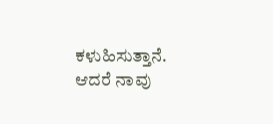ಕಳುಹಿಸುತ್ತಾನೆ. ಆದರೆ ನಾವು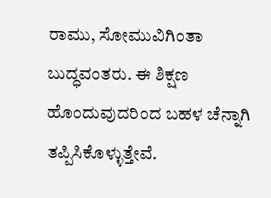ರಾಮು, ಸೋಮುವಿಗಿಂತಾ ಬುದ್ಧವಂತರು. ಈ ಶಿಕ್ಷಣ ಹೊಂದುವುದರಿಂದ ಬಹಳ ಚೆನ್ನಾಗಿ ತಪ್ಪಿಸಿಕೊಳ್ಳುತ್ತೇವೆ.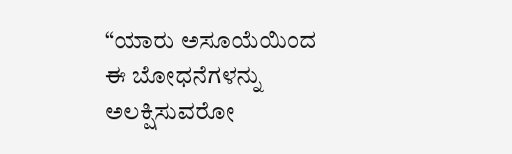“ಯಾರು ಅಸೂಯೆಯಿಂದ ಈ ಬೋಧನೆಗಳನ್ನು ಅಲಕ್ಷಿಸುವರೋ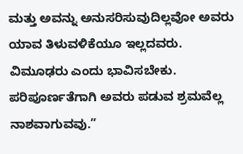ಮತ್ತು ಅವನ್ನು ಅನುಸರಿಸುವುದಿಲ್ಲವೋ ಅವರು ಯಾವ ತಿಳುವಳಿಕೆಯೂ ಇಲ್ಲದವರು. ವಿಮೂಢರು ಎಂದು ಭಾವಿಸಬೇಕು. ಪರಿಪೂರ್ಣತೆಗಾಗಿ ಅವರು ಪಡುವ ಶ್ರಮವೆಲ್ಲ ನಾಶವಾಗುವವು.”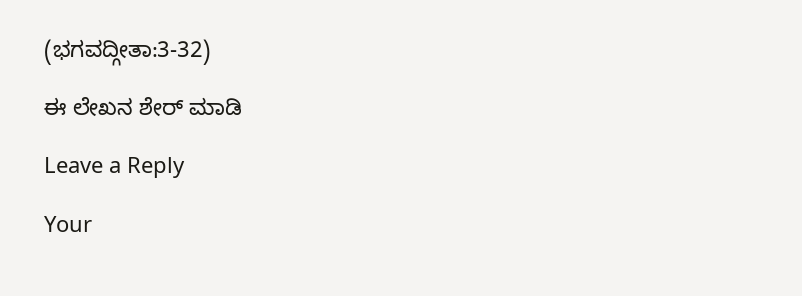(ಭಗವದ್ಗೀತಾ:3-32)

ಈ ಲೇಖನ ಶೇರ್ ಮಾಡಿ

Leave a Reply

Your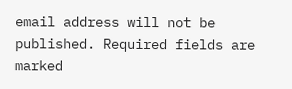email address will not be published. Required fields are marked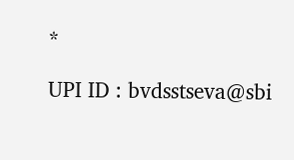*

UPI ID : bvdsstseva@sbi